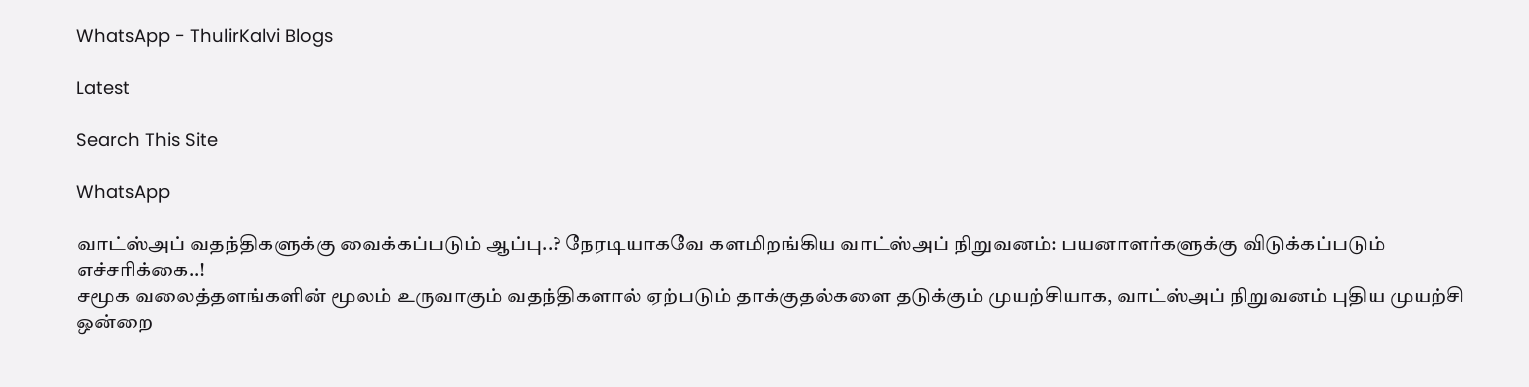WhatsApp - ThulirKalvi Blogs

Latest

Search This Site

WhatsApp

வாட்ஸ்அப் வதந்திகளுக்கு வைக்கப்படும் ஆப்பு..? நேரடியாகவே களமிறங்கிய வாட்ஸ்அப் நிறுவனம்: பயனாளர்களுக்கு விடுக்கப்படும் எச்சரிக்கை..!
சமூக வலைத்தளங்களின் மூலம் உருவாகும் வதந்திகளால் ஏற்படும் தாக்குதல்களை தடுக்கும் முயற்சியாக, வாட்ஸ்அப் நிறுவனம் புதிய முயற்சி ஒன்றை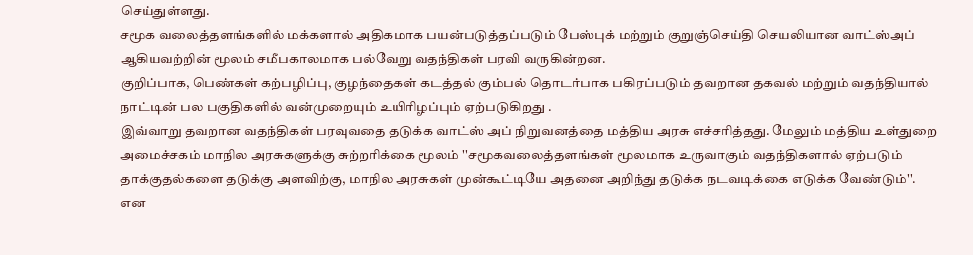செய்துள்ளது.
சமூக வலைத்தளங்களில் மக்களால் அதிகமாக பயன்படுத்தப்படும் பேஸ்புக் மற்றும் குறுஞ்செய்தி செயலியான வாட்ஸ்அப் ஆகியவற்றின் மூலம் சமீபகாலமாக பல்வேறு வதந்திகள் பரவி வருகின்றன.
குறிப்பாக, பெண்கள் கற்பழிப்பு, குழந்தைகள் கடத்தல் கும்பல் தொடர்பாக பகிரப்படும் தவறான தகவல் மற்றும் வதந்தியால் நாட்டின் பல பகுதிகளில் வன்முறையும் உயிரிழப்பும் ஏற்படுகிறது .
இவ்வாறு தவறான வதந்திகள் பரவுவதை தடுக்க வாட்ஸ் அப் நிறுவனத்தை மத்திய அரசு எச்சரித்தது. மேலும் மத்திய உள்துறை அமைச்சகம் மாநில அரசுகளுக்கு சுற்றரிக்கை மூலம் ''சமூகவலைத்தளங்கள் மூலமாக உருவாகும் வதந்திகளால் ஏற்படும் தாக்குதல்களை தடுக்கு அளவிற்கு, மாநில அரசுகள் முன்கூட்டியே அதனை அறிந்து தடுக்க நடவடிக்கை எடுக்க வேண்டும்''.
என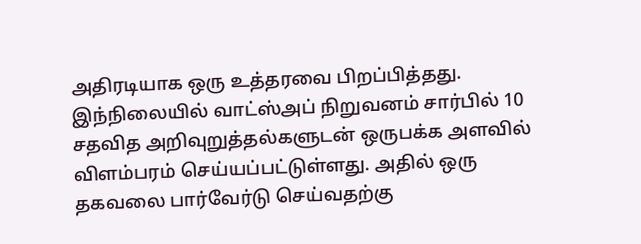அதிரடியாக ஒரு உத்தரவை பிறப்பித்தது.
இந்நிலையில் வாட்ஸ்அப் நிறுவனம் சார்பில் 10 சதவித அறிவுறுத்தல்களுடன் ஒருபக்க அளவில் விளம்பரம் செய்யப்பட்டுள்ளது. அதில் ஒரு தகவலை பார்வேர்டு செய்வதற்கு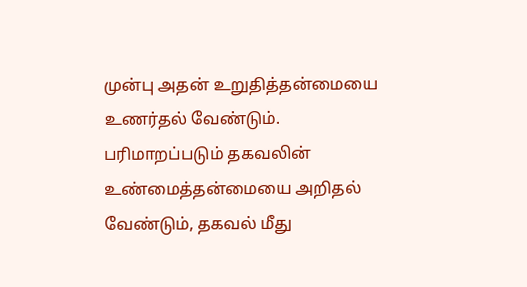முன்பு அதன் உறுதித்தன்மையை உணர்தல் வேண்டும்.
பரிமாறப்படும் தகவலின் உண்மைத்தன்மையை அறிதல் வேண்டும், தகவல் மீது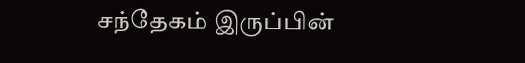சந்தேகம் இருப்பின்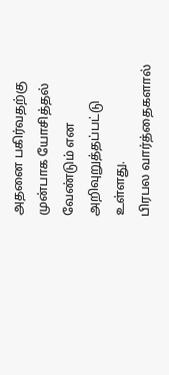அதனை பகிர்வதற்கு முன்பாக யோசித்தல் வேண்டும் என அறிவுறுத்தப்பட்டு உள்ளது.
பிரபல வார்த்தைகளால்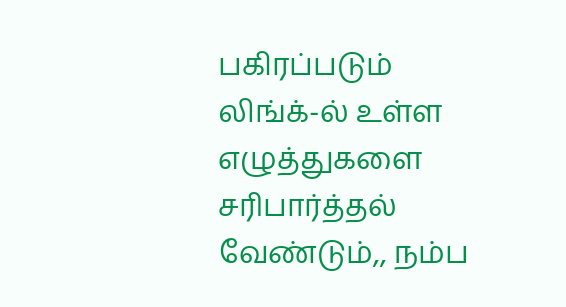பகிரப்படும் லிங்க்-ல் உள்ள எழுத்துகளை சரிபார்த்தல் வேண்டும்,, நம்ப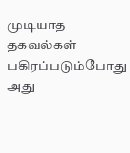முடியாத தகவல்கள் பகிரப்படும்போது அது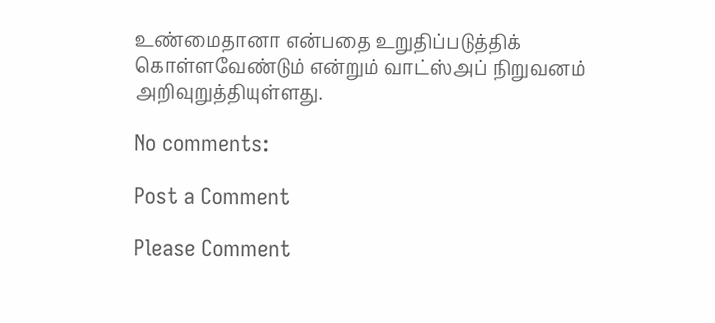உண்மைதானா என்பதை உறுதிப்படுத்திக் கொள்ளவேண்டும் என்றும் வாட்ஸ்அப் நிறுவனம் அறிவுறுத்தியுள்ளது.

No comments:

Post a Comment

Please Comment